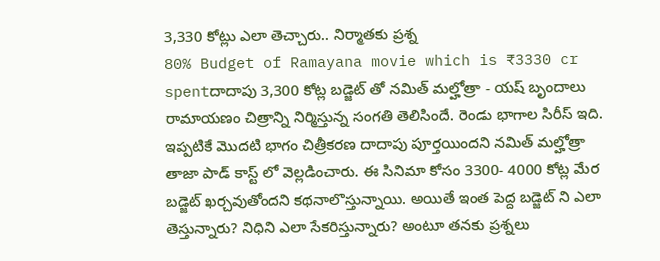3,330 కోట్లు ఎలా తెచ్చారు.. నిర్మాతకు ప్రశ్న
80% Budget of Ramayana movie which is ₹3330 cr spentదాదాపు 3,300 కోట్ల బడ్జెట్ తో నమిత్ మల్హోత్రా - యష్ బృందాలు రామాయణం చిత్రాన్ని నిర్మిస్తున్న సంగతి తెలిసిందే. రెండు భాగాల సిరీస్ ఇది. ఇప్పటికే మొదటి భాగం చిత్రీకరణ దాదాపు పూర్తయిందని నమిత్ మల్హోత్రా తాజా పాడ్ కాస్ట్ లో వెల్లడించారు. ఈ సినిమా కోసం 3300- 4000 కోట్ల మేర బడ్జెట్ ఖర్చవుతోందని కథనాలొస్తున్నాయి. అయితే ఇంత పెద్ద బడ్జెట్ ని ఎలా తెస్తున్నారు? నిధిని ఎలా సేకరిస్తున్నారు? అంటూ తనకు ప్రశ్నలు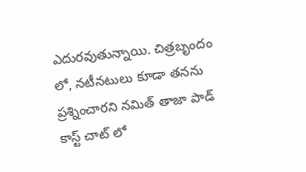ఎదురవుతున్నాయి. చిత్రబృందం లో, నటీనటులు కూడా తనను ప్రశ్నించారని నమిత్ తాజా పాడ్ కాస్ట్ చాట్ లో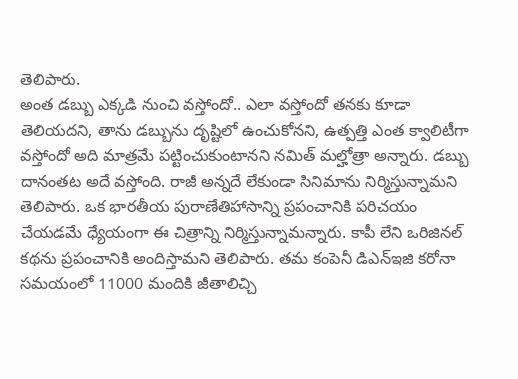తెలిపారు.
అంత డబ్బు ఎక్కడి నుంచి వస్తోందో.. ఎలా వస్తోందో తనకు కూడా తెలియదని, తాను డబ్బును దృష్టిలో ఉంచుకోనని, ఉత్పత్తి ఎంత క్వాలిటీగా వస్తోందో అది మాత్రమే పట్టించుకుంటానని నమిత్ మల్హోత్రా అన్నారు. డబ్బు దానంతట అదే వస్తోంది. రాజీ అన్నదే లేకుండా సినిమాను నిర్మిస్తున్నామని తెలిపారు. ఒక భారతీయ పురాణేతిహాసాన్ని ప్రపంచానికి పరిచయం చేయడమే ధ్యేయంగా ఈ చిత్రాన్ని నిర్మిస్తున్నామన్నారు. కాపీ లేని ఒరిజినల్ కథను ప్రపంచానికి అందిస్తామని తెలిపారు. తమ కంపెనీ డిఎన్ఇజి కరోనా సమయంలో 11000 మందికి జీతాలిచ్చి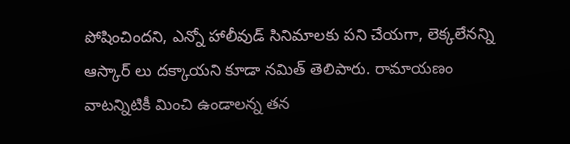పోషించిందని, ఎన్నో హాలీవుడ్ సినిమాలకు పని చేయగా, లెక్కలేనన్ని ఆస్కార్ లు దక్కాయని కూడా నమిత్ తెలిపారు. రామాయణం వాటన్నిటికీ మించి ఉండాలన్న తన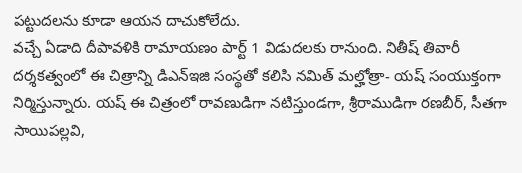పట్టుదలను కూడా ఆయన దాచుకోలేదు.
వచ్చే ఏడాది దీపావళికి రామాయణం పార్ట్ 1 విడుదలకు రానుంది. నితీష్ తివారీ దర్శకత్వంలో ఈ చిత్రాన్ని డిఎన్ఇజి సంస్థతో కలిసి నమిత్ మల్హోత్రా- యష్ సంయుక్తంగా నిర్మిస్తున్నారు. యష్ ఈ చిత్రంలో రావణుడిగా నటిస్తుండగా, శ్రీరాముడిగా రణబీర్, సీతగా సాయిపల్లవి,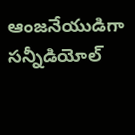ఆంజనేయుడిగా సన్నీడియోల్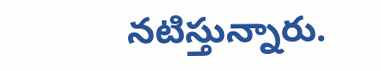నటిస్తున్నారు.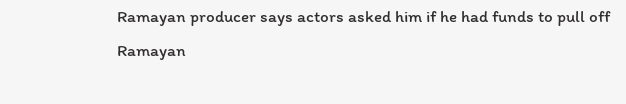Ramayan producer says actors asked him if he had funds to pull off Ramayan